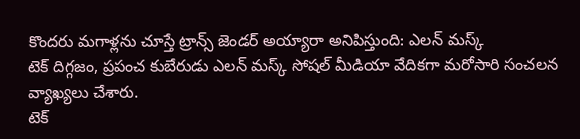కొందరు మగాళ్లను చూస్తే ట్రాన్స్ జెండర్ అయ్యారా అనిపిస్తుంది: ఎలన్ మస్క్
టెక్ దిగ్గజం, ప్రపంచ కుబేరుడు ఎలన్ మస్క్ సోషల్ మీడియా వేదికగా మరోసారి సంచలన వ్యాఖ్యలు చేశారు.
టెక్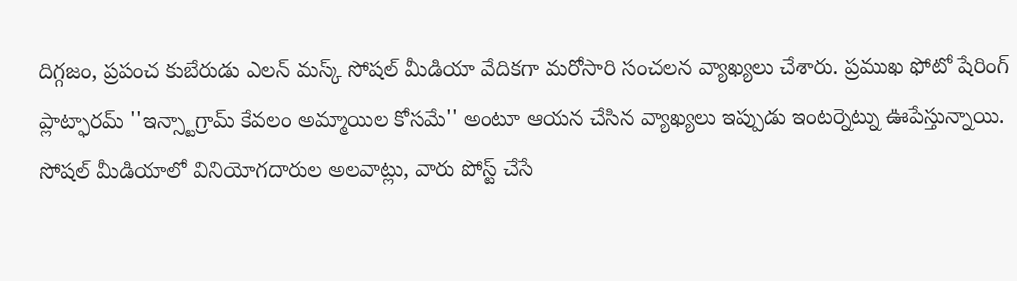దిగ్గజం, ప్రపంచ కుబేరుడు ఎలన్ మస్క్ సోషల్ మీడియా వేదికగా మరోసారి సంచలన వ్యాఖ్యలు చేశారు. ప్రముఖ ఫోటో షేరింగ్ ప్లాట్ఫారమ్ ''ఇన్స్టాగ్రామ్ కేవలం అమ్మాయిల కోసమే'' అంటూ ఆయన చేసిన వ్యాఖ్యలు ఇప్పుడు ఇంటర్నెట్ను ఊపేస్తున్నాయి. సోషల్ మీడియాలో వినియోగదారుల అలవాట్లు, వారు పోస్ట్ చేసే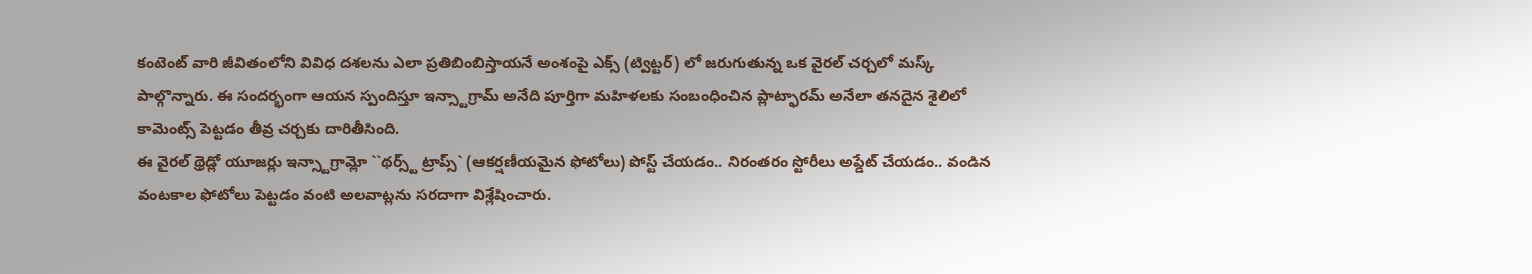కంటెంట్ వారి జీవితంలోని వివిధ దశలను ఎలా ప్రతిబింబిస్తాయనే అంశంపై ఎక్స్ (ట్విట్టర్) లో జరుగుతున్న ఒక వైరల్ చర్చలో మస్క్ పాల్గొన్నారు. ఈ సందర్భంగా ఆయన స్పందిస్తూ ఇన్స్టాగ్రామ్ అనేది పూర్తిగా మహిళలకు సంబంధించిన ప్లాట్ఫారమ్ అనేలా తనదైన శైలిలో కామెంట్స్ పెట్టడం తీవ్ర చర్చకు దారితీసింది.
ఈ వైరల్ థ్రెడ్లో యూజర్లు ఇన్స్టాగ్రామ్లో ``థర్స్ట్ ట్రాప్స్` (ఆకర్షణీయమైన ఫోటోలు) పోస్ట్ చేయడం.. నిరంతరం స్టోరీలు అప్డేట్ చేయడం.. వండిన వంటకాల ఫోటోలు పెట్టడం వంటి అలవాట్లను సరదాగా విశ్లేషించారు.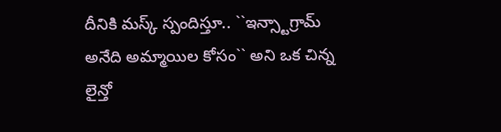దీనికి మస్క్ స్పందిస్తూ.. ``ఇన్స్టాగ్రామ్ అనేది అమ్మాయిల కోసం`` అని ఒక చిన్న లైన్తో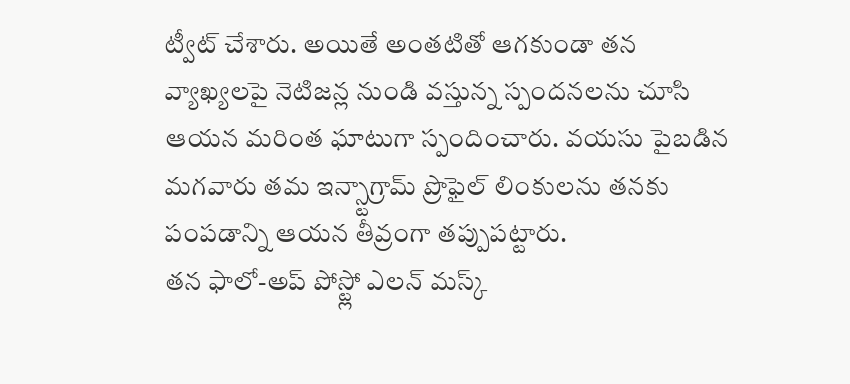ట్వీట్ చేశారు. అయితే అంతటితో ఆగకుండా తన వ్యాఖ్యలపై నెటిజన్ల నుండి వస్తున్న స్పందనలను చూసి ఆయన మరింత ఘాటుగా స్పందించారు. వయసు పైబడిన మగవారు తమ ఇన్స్టాగ్రామ్ ప్రొఫైల్ లింకులను తనకు పంపడాన్ని ఆయన తీవ్రంగా తప్పుపట్టారు.
తన ఫాలో-అప్ పోస్ట్లో ఎలన్ మస్క్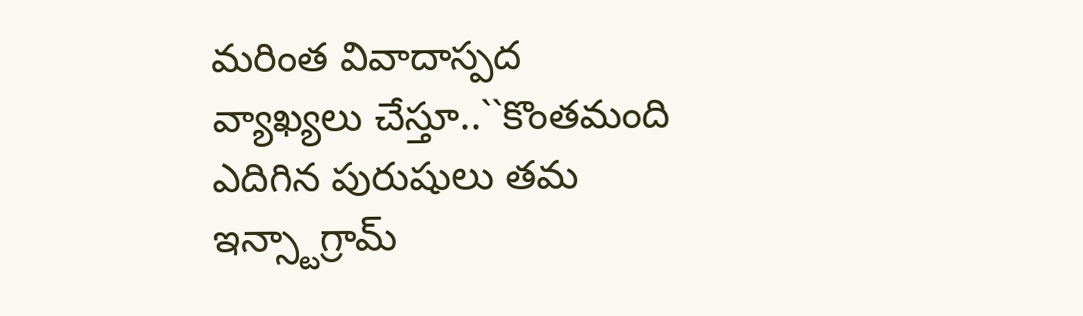మరింత వివాదాస్పద వ్యాఖ్యలు చేస్తూ..``కొంతమంది ఎదిగిన పురుషులు తమ ఇన్స్టాగ్రామ్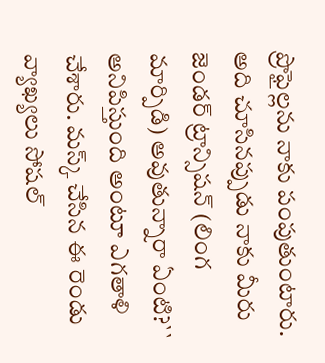ప్రొఫైల్లను నాకు పంపుతుంటారు. అది చూసినప్పుడు నాకు మీరు జెండర్ ట్రాన్సిషన్ (లింగ మార్పిడి) అవుతున్నారా ఏంటి?`` అనిపిస్తుంది అంటూ ఎగతాళి చేశారు. మస్క్ చేసిన ఈ రెండు వ్యాఖ్యలు సోషల్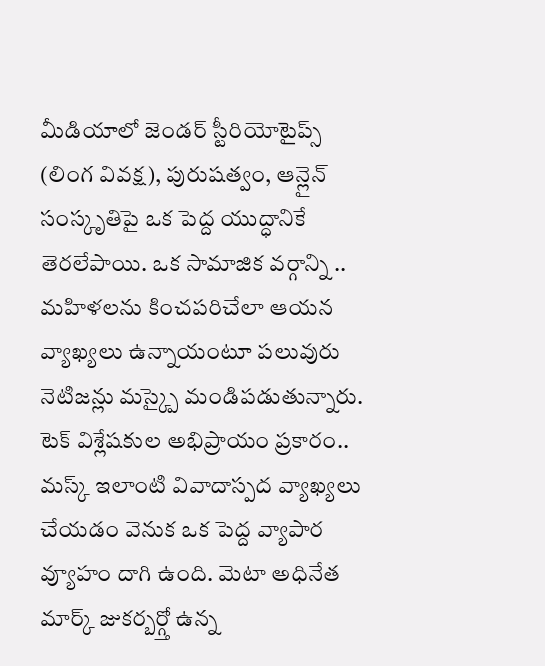మీడియాలో జెండర్ స్టీరియోటైప్స్ (లింగ వివక్ష), పురుషత్వం, ఆన్లైన్ సంస్కృతిపై ఒక పెద్ద యుద్ధానికే తెరలేపాయి. ఒక సామాజిక వర్గాన్ని .. మహిళలను కించపరిచేలా ఆయన వ్యాఖ్యలు ఉన్నాయంటూ పలువురు నెటిజన్లు మస్క్పై మండిపడుతున్నారు.
టెక్ విశ్లేషకుల అభిప్రాయం ప్రకారం.. మస్క్ ఇలాంటి వివాదాస్పద వ్యాఖ్యలు చేయడం వెనుక ఒక పెద్ద వ్యాపార వ్యూహం దాగి ఉంది. మెటా అధినేత మార్క్ జుకర్బర్గ్తో ఉన్న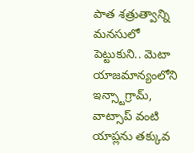పాత శత్రుత్వాన్ని మనసులో పెట్టుకుని.. మెటా యాజమాన్యంలోని ఇన్స్టాగ్రామ్, వాట్సాప్ వంటి యాప్లను తక్కువ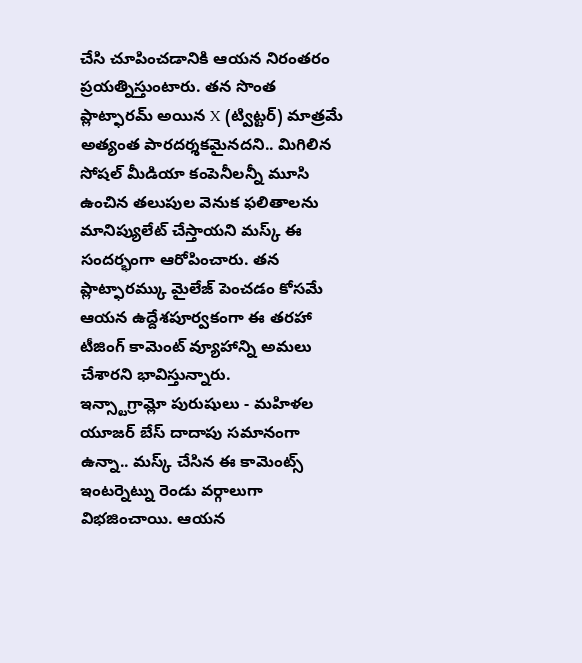చేసి చూపించడానికి ఆయన నిరంతరం ప్రయత్నిస్తుంటారు. తన సొంత ప్లాట్ఫారమ్ అయిన X (ట్విట్టర్) మాత్రమే అత్యంత పారదర్శకమైనదని.. మిగిలిన సోషల్ మీడియా కంపెనీలన్నీ మూసి ఉంచిన తలుపుల వెనుక ఫలితాలను మానిప్యులేట్ చేస్తాయని మస్క్ ఈ సందర్భంగా ఆరోపించారు. తన ప్లాట్ఫారమ్కు మైలేజ్ పెంచడం కోసమే ఆయన ఉద్దేశపూర్వకంగా ఈ తరహా టీజింగ్ కామెంట్ వ్యూహాన్ని అమలు చేశారని భావిస్తున్నారు.
ఇన్స్టాగ్రామ్లో పురుషులు - మహిళల యూజర్ బేస్ దాదాపు సమానంగా ఉన్నా.. మస్క్ చేసిన ఈ కామెంట్స్ ఇంటర్నెట్ను రెండు వర్గాలుగా విభజించాయి. ఆయన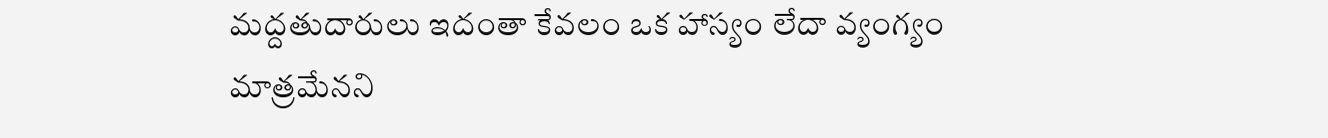మద్దతుదారులు ఇదంతా కేవలం ఒక హాస్యం లేదా వ్యంగ్యం మాత్రమేనని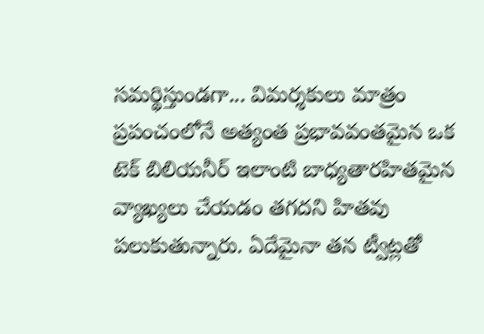సమర్థిస్తుండగా... విమర్శకులు మాత్రం ప్రపంచంలోనే అత్యంత ప్రభావవంతమైన ఒక టెక్ బిలియనీర్ ఇలాంటి బాధ్యతారహితమైన వ్యాఖ్యలు చేయడం తగదని హితవు పలుకుతున్నారు. ఏదేమైనా తన ట్వీట్లతో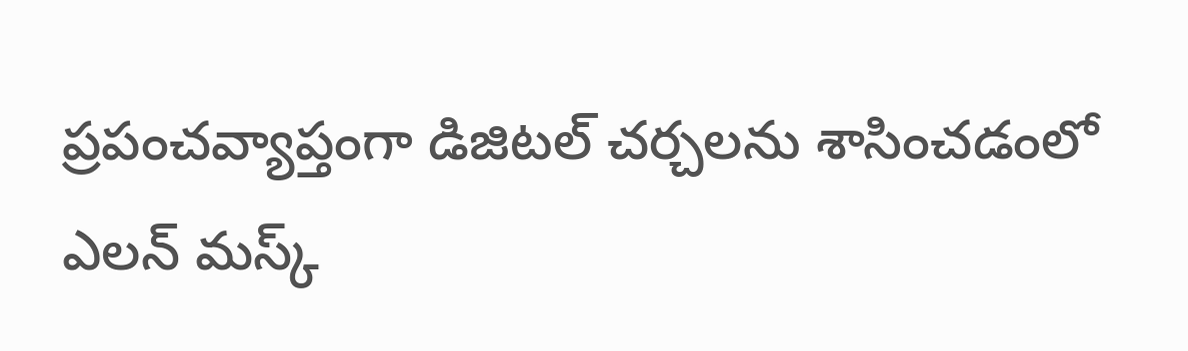ప్రపంచవ్యాప్తంగా డిజిటల్ చర్చలను శాసించడంలో ఎలన్ మస్క్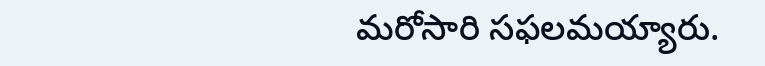మరోసారి సఫలమయ్యారు.